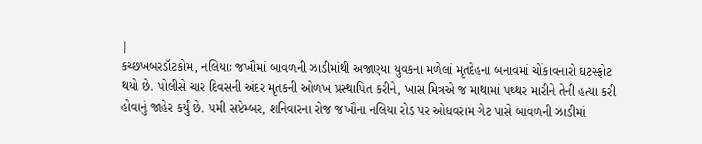|
કચ્છખબરડૉટકોમ, નલિયાઃ જખૌમાં બાવળની ઝાડીમાંથી અજાણ્યા યુવકના મળેલાં મૃતદેહના બનાવમાં ચોંકાવનારો ઘટસ્ફોટ થયો છે. પોલીસે ચાર દિવસની અંદર મૃતકની ઓળખ પ્રસ્થાપિત કરીને, ખાસ મિત્રએ જ માથામાં પથ્થર મારીને તેની હત્યા કરી હોવાનું જાહેર કર્યું છે. ૫મી સપ્ટેમ્બર, શનિવારના રોજ જખૌના નલિયા રોડ પર ઓધવરામ ગેટ પાસે બાવળની ઝાડીમાં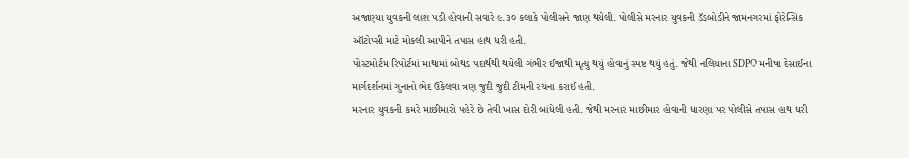અજાણ્યા યુવકની લાશ પડી હોવાની સવારે ૯.૩૦ કલાકે પોલીસને જાણ થયેલી. પોલીસે મરનાર યુવકની ડૅડબોડીને જામનગરમાં ફોરેન્સિક ઑટોપ્સી માટે મોકલી આપીને તપાસ હાથ ધરી હતી.
પોસ્ટમોર્ટમ રિપોર્ટમાં માથામાં બોથડ પદાર્થથી થયેલી ગંભીર ઈજાથી મૃત્યુ થયું હોવાનું સ્પષ્ટ થયું હતું. જેથી નલિયાના SDPO મનીષા દેસાઈના માર્ગદર્શનમાં ગુનાનો ભેદ ઉકેલવા ત્રણ જુદી જુદી ટીમની રચના કરાઈ હતી.
મરનાર યુવકની કમરે માછીમારો પહેરે છે તેવી ખાસ દોરી બાંધેલી હતી. જેથી મરનાર માછીમાર હોવાની ધારણા પર પોલીસે તપાસ હાથ ધરી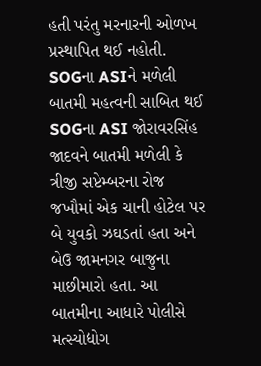હતી પરંતુ મરનારની ઓળખ પ્રસ્થાપિત થઈ નહોતી.
SOGના ASIને મળેલી બાતમી મહત્વની સાબિત થઈ
SOGના ASI જોરાવરસિંહ જાદવને બાતમી મળેલી કે ત્રીજી સપ્ટેમ્બરના રોજ જખૌમાં એક ચાની હોટેલ પર બે યુવકો ઝઘડતાં હતા અને બેઉ જામનગર બાજુના માછીમારો હતા. આ બાતમીના આધારે પોલીસે મત્સ્યોદ્યોગ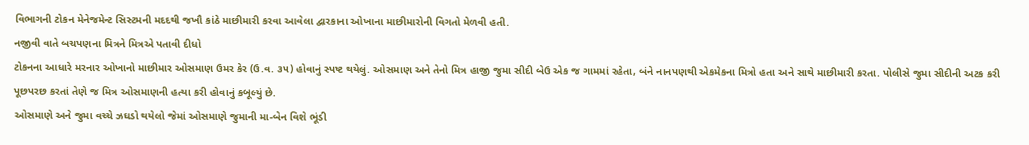વિભાગની ટોકન મેનેજમેન્ટ સિસ્ટમની મદદથી જખૌ કાંઠે માછીમારી કરવા આવેલા દ્વારકાના ઓખાના માછીમારોની વિગતો મેળવી હતી.
નજીવી વાતે બચપણના મિત્રને મિત્રએ પતાવી દીધો
ટોકનના આધારે મરનાર ઓખાનો માછીમાર ઓસમાણ ઉમર કેર (ઉ.વ. ૩૫) હોવાનું સ્પષ્ટ થયેલું. ઓસમાણ અને તેનો મિત્ર હાજી જુમા સીદી બેઉ એક જ ગામમાં રહેતા, બંને નાનપણથી એકમેકના મિત્રો હતા અને સાથે માછીમારી કરતા. પોલીસે જુમા સીદીની અટક કરી પૂછપરછ કરતાં તેણે જ મિત્ર ઓસમાણની હત્યા કરી હોવાનું કબૂલ્યું છે.
ઓસમાણે અને જુમા વચ્ચે ઝઘડો થયેલો જેમાં ઓસમાણે જુમાની મા-બેન વિશે ભૂંડી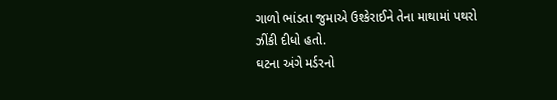ગાળો ભાંડતા જુમાએ ઉશ્કેરાઈને તેના માથામાં પથરો ઝીંકી દીધો હતો.
ઘટના અંગે મર્ડરનો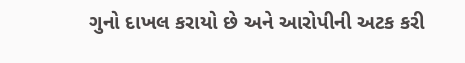ગુનો દાખલ કરાયો છે અને આરોપીની અટક કરી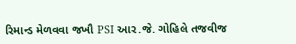રિમાન્ડ મેળવવા જખૌ PSI આર.જે. ગોહિલે તજવીજ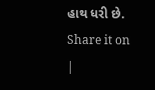હાથ ધરી છે.
Share it on
|